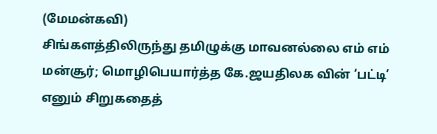(மேமன்கவி)
சிங்களத்திலிருந்து தமிழுக்கு மாவனல்லை எம் எம் மன்சூர்; மொழிபெயார்த்த கே.ஜயதிலக வின் ‘பட்டி’ எனும் சிறுகதைத்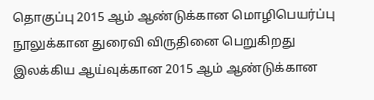தொகுப்பு 2015 ஆம் ஆண்டுக்கான மொழிபெயர்ப்பு நூலுக்கான துரைவி விருதினை பெறுகிறது
இலக்கிய ஆய்வுக்கான 2015 ஆம் ஆண்டுக்கான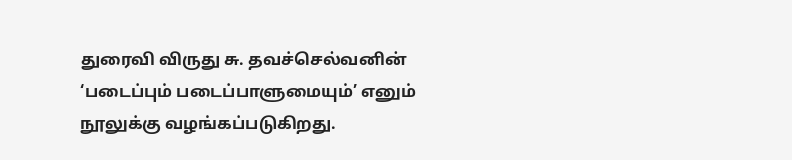துரைவி விருது சு. தவச்செல்வனின்
‘படைப்பும் படைப்பாளுமையும்’ எனும் நூலுக்கு வழங்கப்படுகிறது.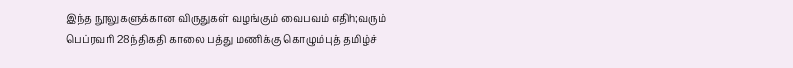இந்த நூலுகளுக்கான விருதுகள் வழங்கும் வைபவம் எதிh;வரும் பெப்ரவரி 28ந்திகதி காலை பத்து மணிக்கு கொழும்புத் தமிழ்ச்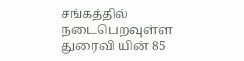சங்கத்தில் நடைபெறவுள்ள துரைவி யின் 85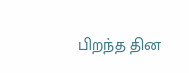பிறந்த தின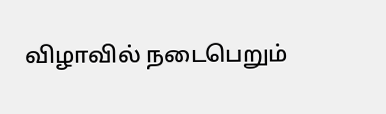விழாவில் நடைபெறும்